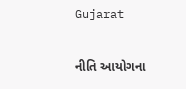Gujarat

નીતિ આયોગના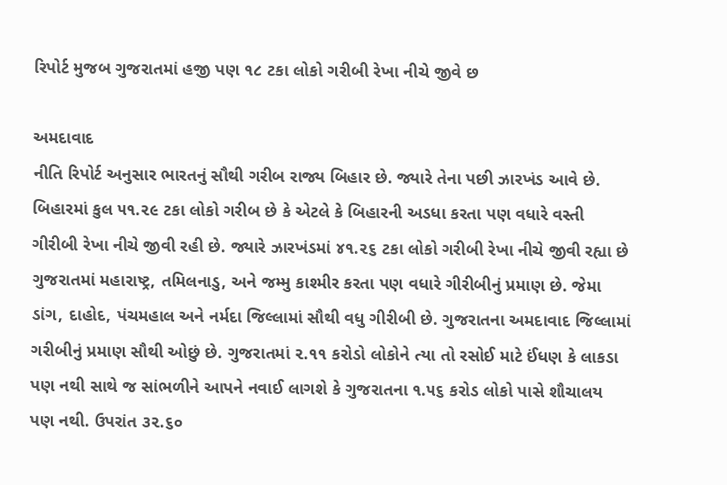રિપોર્ટ મુજબ ગુજરાતમાં હજી પણ ૧૮ ટકા લોકો ગરીબી રેખા નીચે જીવે છ

અમદાવાદ
નીતિ રિપોર્ટ અનુસાર ભારતનું સૌથી ગરીબ રાજ્ય બિહાર છે. જ્યારે તેના પછી ઝારખંડ આવે છે. બિહારમાં કુલ ૫૧.૨૯ ટકા લોકો ગરીબ છે કે એટલે કે બિહારની અડધા કરતા પણ વધારે વસ્તી ગીરીબી રેખા નીચે જીવી રહી છે. જ્યારે ઝારખંડમાં ૪૧.૨૬ ટકા લોકો ગરીબી રેખા નીચે જીવી રહ્યા છે ગુજરાતમાં મહારાષ્ટ્ર, તમિલનાડુ, અને જમ્મુ કાશ્મીર કરતા પણ વધારે ગીરીબીનું પ્રમાણ છે. જેમા ડાંગ, દાહોદ, પંચમહાલ અને નર્મદા જિલ્લામાં સૌથી વધુ ગીરીબી છે. ગુજરાતના અમદાવાદ જિલ્લામાં ગરીબીનું પ્રમાણ સૌથી ઓછું છે. ગુજરાતમાં ૨.૧૧ કરોડો લોકોને ત્યા તો રસોઈ માટે ઈંધણ કે લાકડા પણ નથી સાથે જ સાંભળીને આપને નવાઈ લાગશે કે ગુજરાતના ૧.૫૬ કરોડ લોકો પાસે શૌચાલય પણ નથી. ઉપરાંત ૩૨.૬૦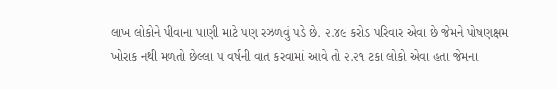લાખ લોકોને પીવાના પાણી માટે પણ રઝળવું પડે છે. ૨.૪૯ કરોડ પરિવાર એવા છે જેમને પોષણક્ષમ ખોરાક નથી મળતો છેલ્લા ૫ વર્ષની વાત કરવામાં આવે તો ૨.૨૧ ટકા લોકો એવા હતા જેમના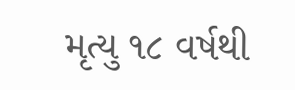મૃત્યુ ૧૮ વર્ષથી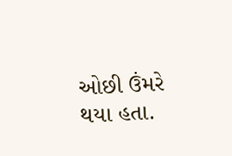ઓછી ઉંમરે થયા હતા.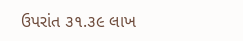ઉપરાંત ૩૧.૩૯ લાખ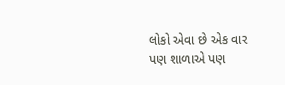લોકો એવા છે એક વાર પણ શાળાએ પણ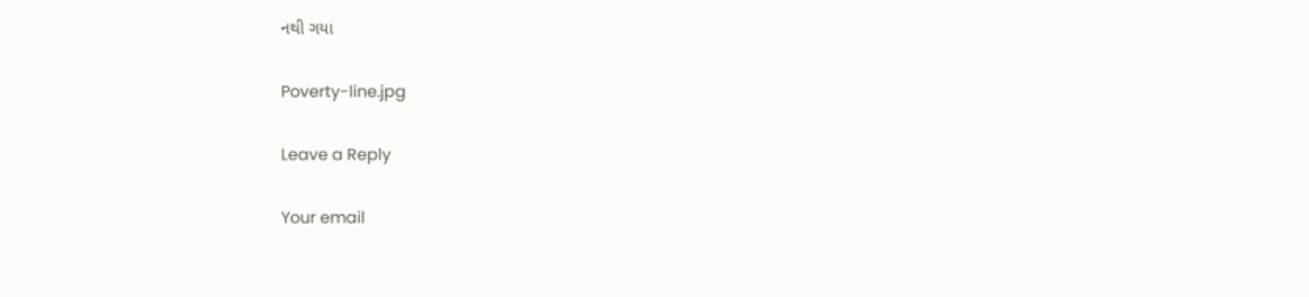નથી ગયા

Poverty-line.jpg

Leave a Reply

Your email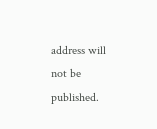address will not be published.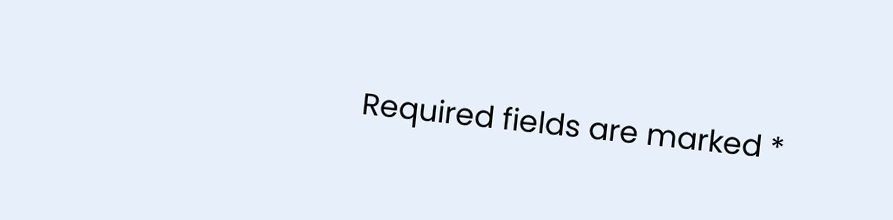Required fields are marked *